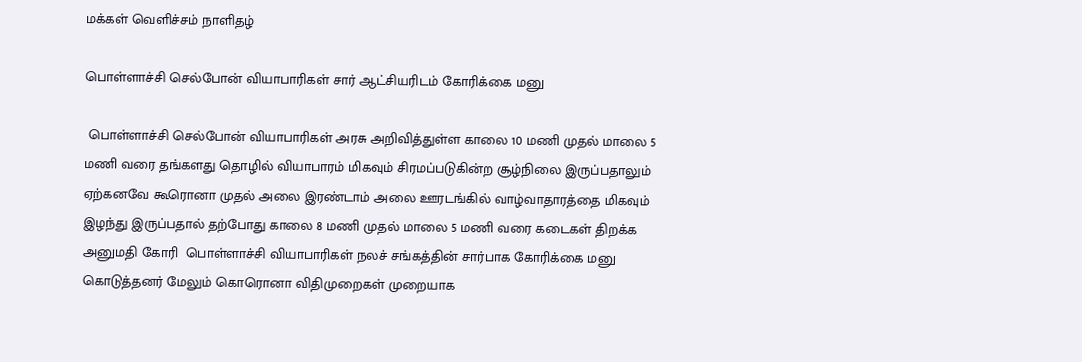மக்கள் வெளிச்சம் நாளிதழ்

பொள்ளாச்சி செல்போன் வியாபாரிகள் சார் ஆட்சியரிடம் கோரிக்கை மனு

 பொள்ளாச்சி செல்போன் வியாபாரிகள் அரசு அறிவித்துள்ள காலை 10 மணி முதல் மாலை 5 மணி வரை தங்களது தொழில் வியாபாரம் மிகவும் சிரமப்படுகின்ற சூழ்நிலை இருப்பதாலும் ஏற்கனவே கூரொனா முதல் அலை இரண்டாம் அலை ஊரடங்கில் வாழ்வாதாரத்தை மிகவும் இழந்து இருப்பதால் தற்போது காலை 8 மணி முதல் மாலை 5 மணி வரை கடைகள் திறக்க அனுமதி கோரி  பொள்ளாச்சி வியாபாரிகள் நலச் சங்கத்தின் சார்பாக கோரிக்கை மனு கொடுத்தனர் மேலும் கொரொனா விதிமுறைகள் முறையாக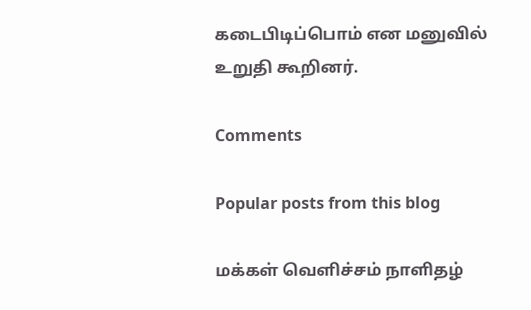கடைபிடிப்பொம் என மனுவில்  உறுதி கூறினர்.

Comments

Popular posts from this blog

மக்கள் வெளிச்சம் நாளிதழ்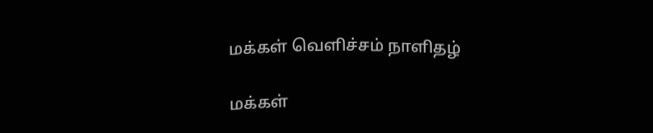மக்கள் வெளிச்சம் நாளிதழ்

மக்கள்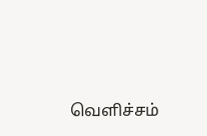வெளிச்சம்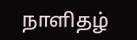நாளிதழ்